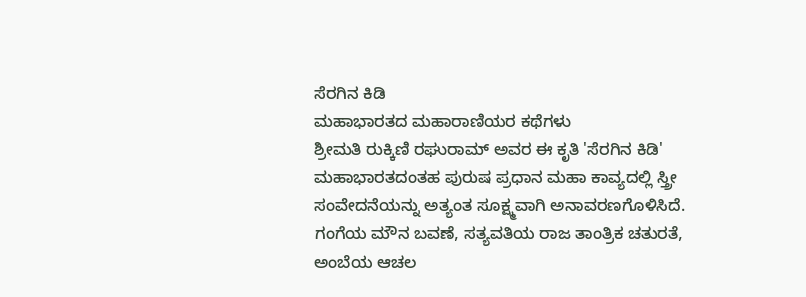ಸೆರಗಿನ ಕಿಡಿ
ಮಹಾಭಾರತದ ಮಹಾರಾಣಿಯರ ಕಥೆಗಳು
ಶ್ರೀಮತಿ ರುಕ್ಕಿಣಿ ರಘುರಾಮ್ ಅವರ ಈ ಕೃತಿ 'ಸೆರಗಿನ ಕಿಡಿ' ಮಹಾಭಾರತದಂತಹ ಪುರುಷ ಪ್ರಧಾನ ಮಹಾ ಕಾವ್ಯದಲ್ಲಿ ಸ್ತ್ರೀ ಸಂವೇದನೆಯನ್ನು ಅತ್ಯಂತ ಸೂಕ್ಷ್ಮವಾಗಿ ಅನಾವರಣಗೊಳಿಸಿದೆ. ಗಂಗೆಯ ಮೌನ ಬವಣೆ, ಸತ್ಯವತಿಯ ರಾಜ ತಾಂತ್ರಿಕ ಚತುರತೆ, ಅಂಬೆಯ ಆಚಲ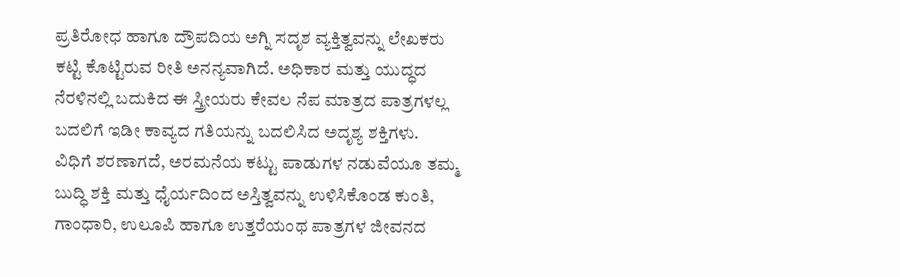ಪ್ರತಿರೋಧ ಹಾಗೂ ದ್ರೌಪದಿಯ ಅಗ್ನಿ ಸದೃಶ ವ್ಯಕ್ತಿತ್ವವನ್ನು ಲೇಖಕರು ಕಟ್ಟಿ ಕೊಟ್ಟಿರುವ ರೀತಿ ಅನನ್ಯವಾಗಿದೆ. ಅಧಿಕಾರ ಮತ್ತು ಯುದ್ಧದ ನೆರಳಿನಲ್ಲಿ ಬದುಕಿದ ಈ ಸ್ತ್ರೀಯರು ಕೇವಲ ನೆಪ ಮಾತ್ರದ ಪಾತ್ರಗಳಲ್ಲ ಬದಲಿಗೆ ಇಡೀ ಕಾವ್ಯದ ಗತಿಯನ್ನು ಬದಲಿಸಿದ ಅದೃಶ್ಯ ಶಕ್ತಿಗಳು.
ವಿಧಿಗೆ ಶರಣಾಗದೆ, ಅರಮನೆಯ ಕಟ್ಟು ಪಾಡುಗಳ ನಡುವೆಯೂ ತಮ್ಮ ಬುದ್ಧಿ ಶಕ್ತಿ ಮತ್ತು ಧೈರ್ಯದಿಂದ ಅಸ್ತಿತ್ವವನ್ನು ಉಳಿಸಿಕೊಂಡ ಕುಂತಿ, ಗಾಂಧಾರಿ, ಉಲೂಪಿ ಹಾಗೂ ಉತ್ತರೆಯಂಥ ಪಾತ್ರಗಳ ಜೀವನದ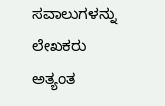ಸವಾಲುಗಳನ್ನು ಲೇಖಕರು ಅತ್ಯಂತ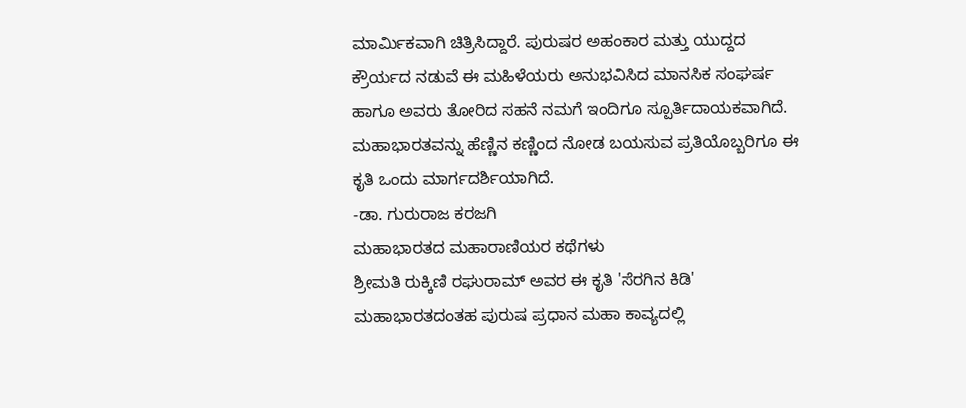ಮಾರ್ಮಿಕವಾಗಿ ಚಿತ್ರಿಸಿದ್ದಾರೆ. ಪುರುಷರ ಅಹಂಕಾರ ಮತ್ತು ಯುದ್ದದ ಕ್ರೌರ್ಯದ ನಡುವೆ ಈ ಮಹಿಳೆಯರು ಅನುಭವಿಸಿದ ಮಾನಸಿಕ ಸಂಘರ್ಷ ಹಾಗೂ ಅವರು ತೋರಿದ ಸಹನೆ ನಮಗೆ ಇಂದಿಗೂ ಸ್ಪೂರ್ತಿದಾಯಕವಾಗಿದೆ. ಮಹಾಭಾರತವನ್ನು ಹೆಣ್ಣಿನ ಕಣ್ಣಿಂದ ನೋಡ ಬಯಸುವ ಪ್ರತಿಯೊಬ್ಬರಿಗೂ ಈ ಕೃತಿ ಒಂದು ಮಾರ್ಗದರ್ಶಿಯಾಗಿದೆ.
-ಡಾ. ಗುರುರಾಜ ಕರಜಗಿ
ಮಹಾಭಾರತದ ಮಹಾರಾಣಿಯರ ಕಥೆಗಳು
ಶ್ರೀಮತಿ ರುಕ್ಕಿಣಿ ರಘುರಾಮ್ ಅವರ ಈ ಕೃತಿ 'ಸೆರಗಿನ ಕಿಡಿ' ಮಹಾಭಾರತದಂತಹ ಪುರುಷ ಪ್ರಧಾನ ಮಹಾ ಕಾವ್ಯದಲ್ಲಿ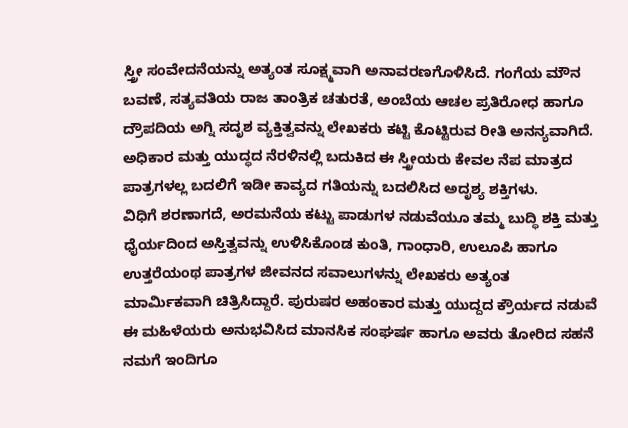ಸ್ತ್ರೀ ಸಂವೇದನೆಯನ್ನು ಅತ್ಯಂತ ಸೂಕ್ಷ್ಮವಾಗಿ ಅನಾವರಣಗೊಳಿಸಿದೆ. ಗಂಗೆಯ ಮೌನ ಬವಣೆ, ಸತ್ಯವತಿಯ ರಾಜ ತಾಂತ್ರಿಕ ಚತುರತೆ, ಅಂಬೆಯ ಆಚಲ ಪ್ರತಿರೋಧ ಹಾಗೂ ದ್ರೌಪದಿಯ ಅಗ್ನಿ ಸದೃಶ ವ್ಯಕ್ತಿತ್ವವನ್ನು ಲೇಖಕರು ಕಟ್ಟಿ ಕೊಟ್ಟಿರುವ ರೀತಿ ಅನನ್ಯವಾಗಿದೆ. ಅಧಿಕಾರ ಮತ್ತು ಯುದ್ಧದ ನೆರಳಿನಲ್ಲಿ ಬದುಕಿದ ಈ ಸ್ತ್ರೀಯರು ಕೇವಲ ನೆಪ ಮಾತ್ರದ ಪಾತ್ರಗಳಲ್ಲ ಬದಲಿಗೆ ಇಡೀ ಕಾವ್ಯದ ಗತಿಯನ್ನು ಬದಲಿಸಿದ ಅದೃಶ್ಯ ಶಕ್ತಿಗಳು.
ವಿಧಿಗೆ ಶರಣಾಗದೆ, ಅರಮನೆಯ ಕಟ್ಟು ಪಾಡುಗಳ ನಡುವೆಯೂ ತಮ್ಮ ಬುದ್ಧಿ ಶಕ್ತಿ ಮತ್ತು ಧೈರ್ಯದಿಂದ ಅಸ್ತಿತ್ವವನ್ನು ಉಳಿಸಿಕೊಂಡ ಕುಂತಿ, ಗಾಂಧಾರಿ, ಉಲೂಪಿ ಹಾಗೂ ಉತ್ತರೆಯಂಥ ಪಾತ್ರಗಳ ಜೀವನದ ಸವಾಲುಗಳನ್ನು ಲೇಖಕರು ಅತ್ಯಂತ ಮಾರ್ಮಿಕವಾಗಿ ಚಿತ್ರಿಸಿದ್ದಾರೆ. ಪುರುಷರ ಅಹಂಕಾರ ಮತ್ತು ಯುದ್ದದ ಕ್ರೌರ್ಯದ ನಡುವೆ ಈ ಮಹಿಳೆಯರು ಅನುಭವಿಸಿದ ಮಾನಸಿಕ ಸಂಘರ್ಷ ಹಾಗೂ ಅವರು ತೋರಿದ ಸಹನೆ ನಮಗೆ ಇಂದಿಗೂ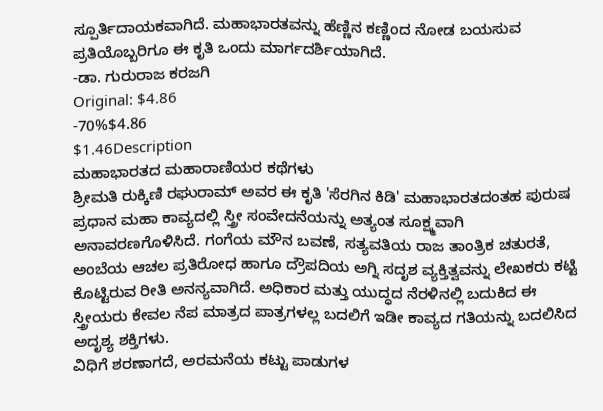ಸ್ಪೂರ್ತಿದಾಯಕವಾಗಿದೆ. ಮಹಾಭಾರತವನ್ನು ಹೆಣ್ಣಿನ ಕಣ್ಣಿಂದ ನೋಡ ಬಯಸುವ ಪ್ರತಿಯೊಬ್ಬರಿಗೂ ಈ ಕೃತಿ ಒಂದು ಮಾರ್ಗದರ್ಶಿಯಾಗಿದೆ.
-ಡಾ. ಗುರುರಾಜ ಕರಜಗಿ
Original: $4.86
-70%$4.86
$1.46Description
ಮಹಾಭಾರತದ ಮಹಾರಾಣಿಯರ ಕಥೆಗಳು
ಶ್ರೀಮತಿ ರುಕ್ಕಿಣಿ ರಘುರಾಮ್ ಅವರ ಈ ಕೃತಿ 'ಸೆರಗಿನ ಕಿಡಿ' ಮಹಾಭಾರತದಂತಹ ಪುರುಷ ಪ್ರಧಾನ ಮಹಾ ಕಾವ್ಯದಲ್ಲಿ ಸ್ತ್ರೀ ಸಂವೇದನೆಯನ್ನು ಅತ್ಯಂತ ಸೂಕ್ಷ್ಮವಾಗಿ ಅನಾವರಣಗೊಳಿಸಿದೆ. ಗಂಗೆಯ ಮೌನ ಬವಣೆ, ಸತ್ಯವತಿಯ ರಾಜ ತಾಂತ್ರಿಕ ಚತುರತೆ, ಅಂಬೆಯ ಆಚಲ ಪ್ರತಿರೋಧ ಹಾಗೂ ದ್ರೌಪದಿಯ ಅಗ್ನಿ ಸದೃಶ ವ್ಯಕ್ತಿತ್ವವನ್ನು ಲೇಖಕರು ಕಟ್ಟಿ ಕೊಟ್ಟಿರುವ ರೀತಿ ಅನನ್ಯವಾಗಿದೆ. ಅಧಿಕಾರ ಮತ್ತು ಯುದ್ಧದ ನೆರಳಿನಲ್ಲಿ ಬದುಕಿದ ಈ ಸ್ತ್ರೀಯರು ಕೇವಲ ನೆಪ ಮಾತ್ರದ ಪಾತ್ರಗಳಲ್ಲ ಬದಲಿಗೆ ಇಡೀ ಕಾವ್ಯದ ಗತಿಯನ್ನು ಬದಲಿಸಿದ ಅದೃಶ್ಯ ಶಕ್ತಿಗಳು.
ವಿಧಿಗೆ ಶರಣಾಗದೆ, ಅರಮನೆಯ ಕಟ್ಟು ಪಾಡುಗಳ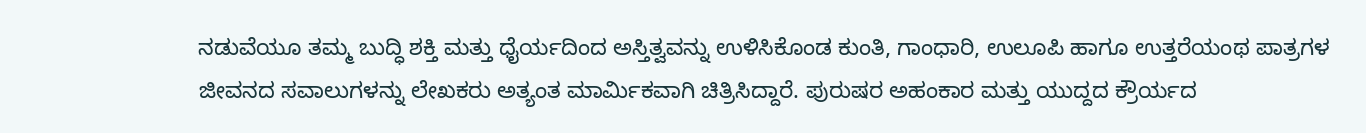ನಡುವೆಯೂ ತಮ್ಮ ಬುದ್ಧಿ ಶಕ್ತಿ ಮತ್ತು ಧೈರ್ಯದಿಂದ ಅಸ್ತಿತ್ವವನ್ನು ಉಳಿಸಿಕೊಂಡ ಕುಂತಿ, ಗಾಂಧಾರಿ, ಉಲೂಪಿ ಹಾಗೂ ಉತ್ತರೆಯಂಥ ಪಾತ್ರಗಳ ಜೀವನದ ಸವಾಲುಗಳನ್ನು ಲೇಖಕರು ಅತ್ಯಂತ ಮಾರ್ಮಿಕವಾಗಿ ಚಿತ್ರಿಸಿದ್ದಾರೆ. ಪುರುಷರ ಅಹಂಕಾರ ಮತ್ತು ಯುದ್ದದ ಕ್ರೌರ್ಯದ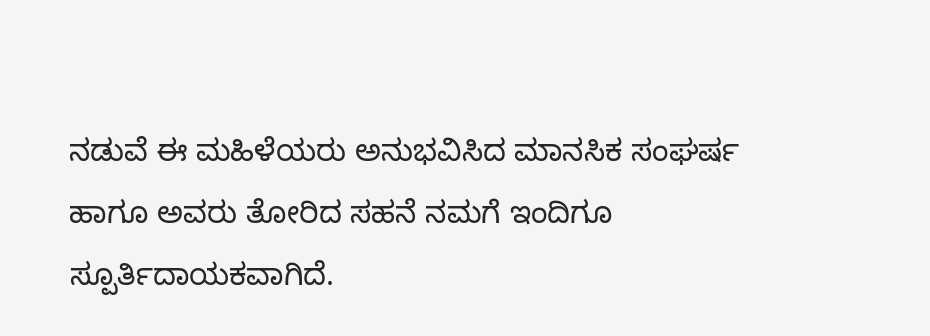ನಡುವೆ ಈ ಮಹಿಳೆಯರು ಅನುಭವಿಸಿದ ಮಾನಸಿಕ ಸಂಘರ್ಷ ಹಾಗೂ ಅವರು ತೋರಿದ ಸಹನೆ ನಮಗೆ ಇಂದಿಗೂ ಸ್ಪೂರ್ತಿದಾಯಕವಾಗಿದೆ.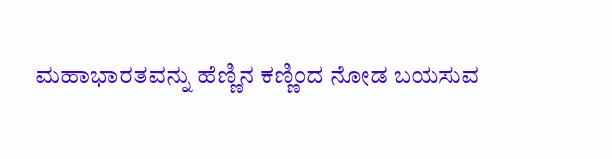ಮಹಾಭಾರತವನ್ನು ಹೆಣ್ಣಿನ ಕಣ್ಣಿಂದ ನೋಡ ಬಯಸುವ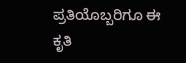ಪ್ರತಿಯೊಬ್ಬರಿಗೂ ಈ ಕೃತಿ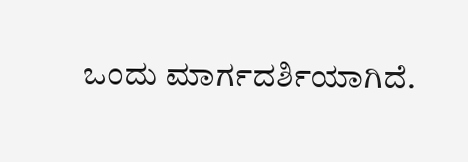ಒಂದು ಮಾರ್ಗದರ್ಶಿಯಾಗಿದೆ.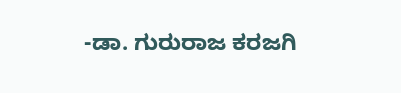-ಡಾ. ಗುರುರಾಜ ಕರಜಗಿ